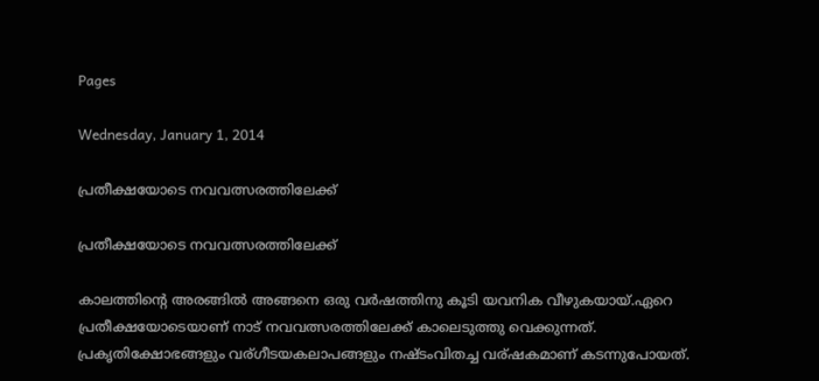Pages

Wednesday, January 1, 2014

പ്രതീക്ഷയോടെ നവവത്സരത്തിലേക്ക്

പ്രതീക്ഷയോടെ നവവത്സരത്തിലേക്ക്

കാലത്തിന്റെ അരങ്ങില്‍ അങ്ങനെ ഒരു വര്‍ഷത്തിനു കൂടി യവനിക വീഴുകയായ്‌.ഏറെ പ്രതീക്ഷയോടെയാണ് നാട് നവവത്സരത്തിലേക്ക് കാലെടുത്തു വെക്കുന്നത്. പ്രകൃതിക്ഷോഭങ്ങളും വര്ഗീടയകലാപങ്ങളും നഷ്ടംവിതച്ച വര്ഷകമാണ് കടന്നുപോയത്.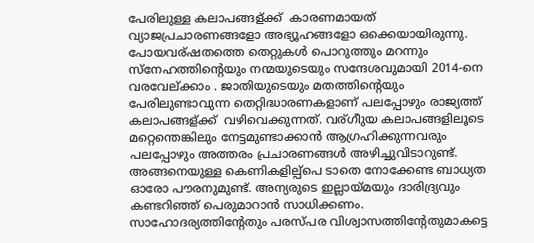പേരിലുള്ള കലാപങ്ങള്ക്ക്  കാരണമായത് വ്യാജപ്രചാരണങ്ങളോ അഭ്യൂഹങ്ങളോ ഒക്കെയായിരുന്നു. പോയവര്ഷതത്തെ തെറ്റുകള്‍ പൊറുത്തും മറന്നും സ്‌നേഹത്തിന്റെയും നന്മയുടെയും സന്ദേശവുമായി 2014-നെ വരവേല്ക്കാം . ജാതിയുടെയും മതത്തിന്റെയും പേരിലുണ്ടാവുന്ന തെറ്റിദ്ധാരണകളാണ് പലപ്പോഴും രാജ്യത്ത് കലാപങ്ങള്ക്ക്  വഴിവെക്കുന്നത്. വര്ഗീുയ കലാപങ്ങളിലൂടെ മറ്റെന്തെങ്കിലും നേട്ടമുണ്ടാക്കാന്‍ ആഗ്രഹിക്കുന്നവരും പലപ്പോഴും അത്തരം പ്രചാരണങ്ങള്‍ അഴിച്ചുവിടാറുണ്ട്. അങ്ങനെയുള്ള കെണികളില്പ്പെ ടാതെ നോക്കേണ്ട ബാധ്യത ഓരോ പൗരനുമുണ്ട്. അന്യരുടെ ഇല്ലായ്മയും ദാരിദ്ര്യവും കണ്ടറിഞ്ഞ് പെരുമാറാന്‍ സാധിക്കണം. സാഹോദര്യത്തിന്റേതും പരസ്പര വിശ്വാസത്തിന്റേതുമാകട്ടെ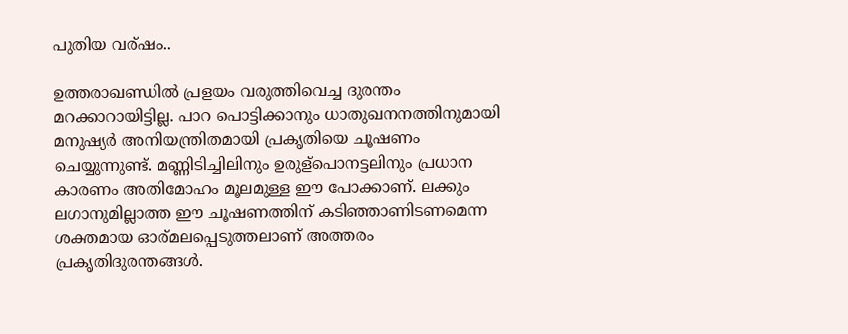പുതിയ വര്ഷം..

ഉത്തരാഖണ്ഡില്‍ പ്രളയം വരുത്തിവെച്ച ദുരന്തം മറക്കാറായിട്ടില്ല. പാറ പൊട്ടിക്കാനും ധാതുഖനനത്തിനുമായി മനുഷ്യര്‍ അനിയന്ത്രിതമായി പ്രകൃതിയെ ചൂഷണം ചെയ്യുന്നുണ്ട്. മണ്ണിടിച്ചിലിനും ഉരുള്പൊനട്ടലിനും പ്രധാന കാരണം അതിമോഹം മൂലമുള്ള ഈ പോക്കാണ്. ലക്കും ലഗാനുമില്ലാത്ത ഈ ചൂഷണത്തിന് കടിഞ്ഞാണിടണമെന്ന ശക്തമായ ഓര്മലപ്പെടുത്തലാണ് അത്തരം പ്രകൃതിദുരന്തങ്ങള്‍.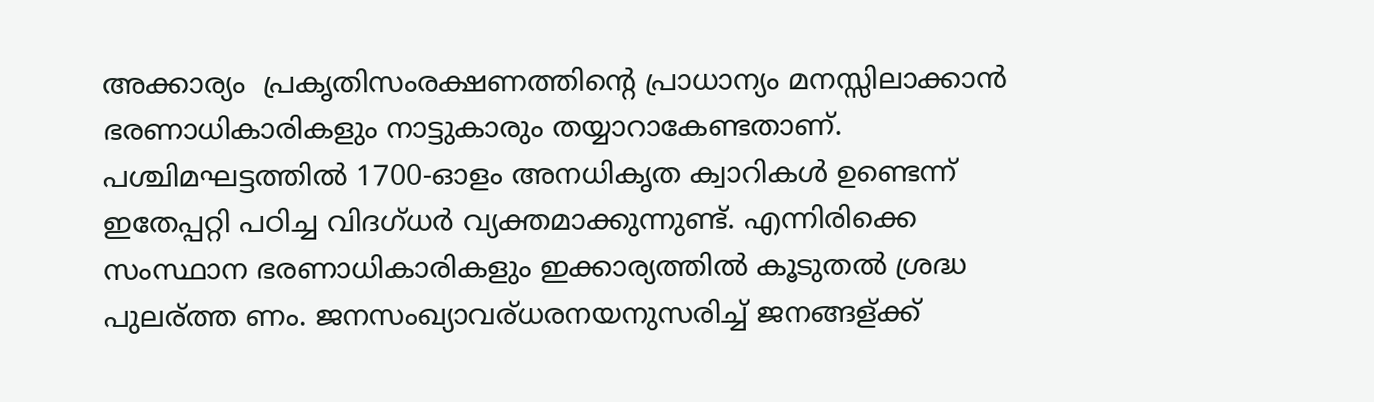അക്കാര്യം  പ്രകൃതിസംരക്ഷണത്തിന്റെ പ്രാധാന്യം മനസ്സിലാക്കാന്‍ ഭരണാധികാരികളും നാട്ടുകാരും തയ്യാറാകേണ്ടതാണ്. പശ്ചിമഘട്ടത്തില്‍ 1700-ഓളം അനധികൃത ക്വാറികള്‍ ഉണ്ടെന്ന് ഇതേപ്പറ്റി പഠിച്ച വിദഗ്ധര്‍ വ്യക്തമാക്കുന്നുണ്ട്. എന്നിരിക്കെ സംസ്ഥാന ഭരണാധികാരികളും ഇക്കാര്യത്തില്‍ കൂടുതല്‍ ശ്രദ്ധ പുലര്ത്ത ണം. ജനസംഖ്യാവര്ധരനയനുസരിച്ച് ജനങ്ങള്ക്ക്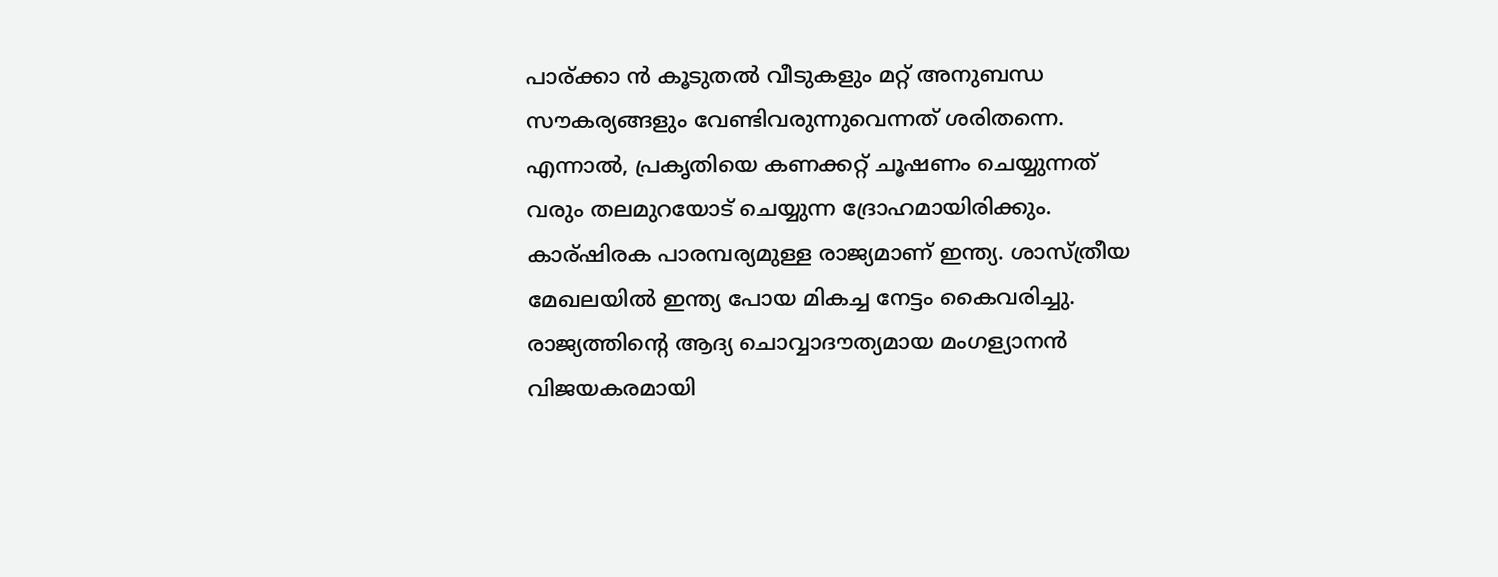പാര്ക്കാ ന്‍ കൂടുതല്‍ വീടുകളും മറ്റ് അനുബന്ധ സൗകര്യങ്ങളും വേണ്ടിവരുന്നുവെന്നത് ശരിതന്നെ. എന്നാല്‍, പ്രകൃതിയെ കണക്കറ്റ് ചൂഷണം ചെയ്യുന്നത് വരും തലമുറയോട് ചെയ്യുന്ന ദ്രോഹമായിരിക്കും. കാര്ഷിരക പാരമ്പര്യമുള്ള രാജ്യമാണ് ഇന്ത്യ. ശാസ്ത്രീയ മേഖലയില്‍ ഇന്ത്യ പോയ മികച്ച നേട്ടം കൈവരിച്ചു. രാജ്യത്തിന്റെ ആദ്യ ചൊവ്വാദൗത്യമായ മംഗള്യാനന്‍ വിജയകരമായി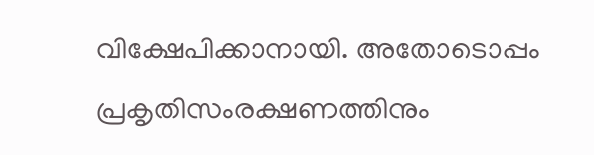വിക്ഷേപിക്കാനായി. അതോടൊപ്പം പ്രകൃതിസംരക്ഷണത്തിനും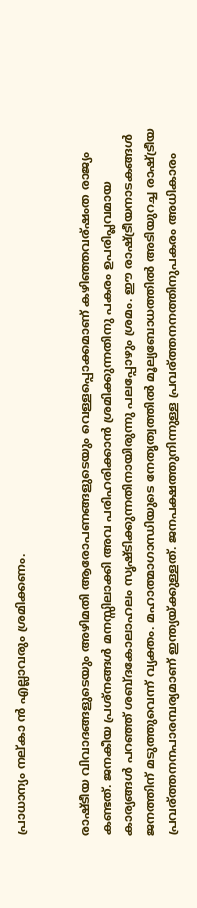പ്രാധാന്യം നല്കാ ന്‍ എല്ലാവരും ശ്രമിക്കണം.


രാഷ്ടീയ വിവാദങ്ങളുടെയും അഴിമതി ആരോപണങ്ങളുടെയും വെള്ളപ്പൊക്കമാണ് കഴിഞ്ഞവര്ഷംത രാജ്യം കണ്ടത്. ജനകീയ പ്രശ്‌നങ്ങള്‍ മനസ്സിലാക്കി അവ പരിഹരിക്കാന്‍ ശ്രമിക്കുന്നതിനു പകരം ഉപരിപ്ലവമായ കാര്യങ്ങള്‍ പറഞ്ഞ് ശബ്ദകോലാഹലം സൃഷ്ടിക്കുന്നതിനായിരുന്നു പലപ്പോഴും ശ്രമം. ഈ രാഷ്ട്രീയനാടകങ്ങള്‍ ജനത്തിന് മടുത്തുവെന്ന് വ്യക്തം. മഹാത്മാഗാന്ധിയുടെ നേതൃത്വത്തില്‍ മൂല്യബോധത്തില്‍ അടിയുറച്ച രാഷ്ട്രീയ പ്രവര്ത്തനനപാരമ്പര്യമാണ് ഇന്ത്യയ്ക്കുള്ളത്. ജനപക്ഷത്തുനിന്നുള്ള പ്രവര്ത്തനനത്തിനുപകരം അധികാരം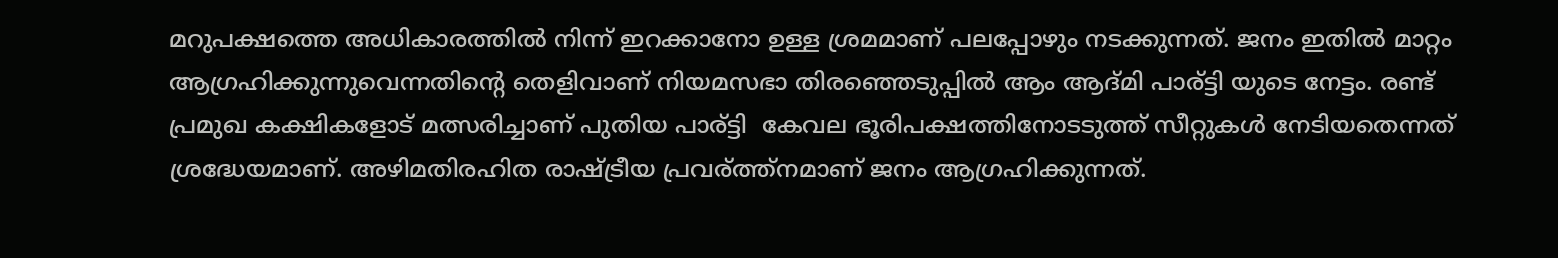മറുപക്ഷത്തെ അധികാരത്തില്‍ നിന്ന് ഇറക്കാനോ ഉള്ള ശ്രമമാണ് പലപ്പോഴും നടക്കുന്നത്. ജനം ഇതില്‍ മാറ്റം ആഗ്രഹിക്കുന്നുവെന്നതിന്റെ തെളിവാണ് നിയമസഭാ തിരഞ്ഞെടുപ്പില്‍ ആം ആദ്മി പാര്ട്ടി യുടെ നേട്ടം. രണ്ട് പ്രമുഖ കക്ഷികളോട് മത്സരിച്ചാണ് പുതിയ പാര്ട്ടി  കേവല ഭൂരിപക്ഷത്തിനോടടുത്ത് സീറ്റുകള്‍ നേടിയതെന്നത് ശ്രദ്ധേയമാണ്. അഴിമതിരഹിത രാഷ്ട്രീയ പ്രവര്ത്ത്നമാണ് ജനം ആഗ്രഹിക്കുന്നത്.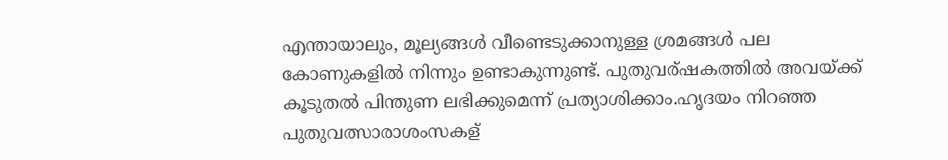എന്തായാലും, മൂല്യങ്ങള്‍ വീണ്ടെടുക്കാനുള്ള ശ്രമങ്ങള്‍ പല കോണുകളില്‍ നിന്നും ഉണ്ടാകുന്നുണ്ട്. പുതുവര്ഷകത്തില്‍ അവയ്ക്ക് കൂടുതല്‍ പിന്തുണ ലഭിക്കുമെന്ന് പ്രത്യാശിക്കാം.ഹൃദയം നിറഞ്ഞ പുതുവത്സാരാശംസകള്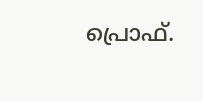പ്രൊഫ്‌.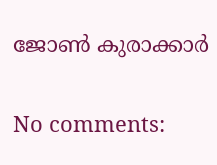ജോണ്‍ കുരാക്കാർ

No comments: